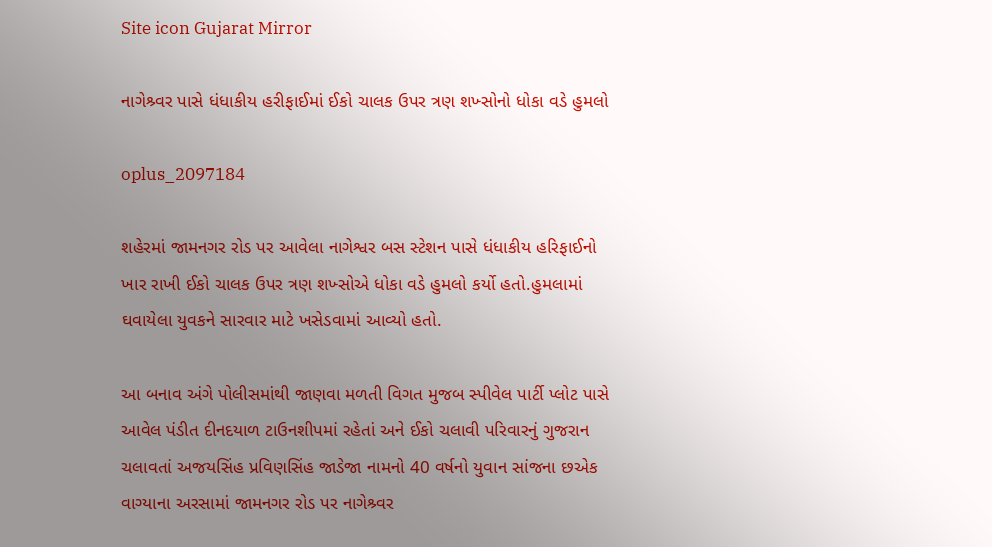Site icon Gujarat Mirror

નાગેશ્ર્વર પાસે ધંધાકીય હરીફાઈમાં ઈકો ચાલક ઉપર ત્રણ શખ્સોનો ધોકા વડે હુમલો

oplus_2097184

શહેરમાં જામનગર રોડ પર આવેલા નાગેશ્વર બસ સ્ટેશન પાસે ધંધાકીય હરિફાઈનો ખાર રાખી ઈકો ચાલક ઉપર ત્રણ શખ્સોએ ધોકા વડે હુમલો કર્યો હતો.હુમલામાં ઘવાયેલા યુવકને સારવાર માટે ખસેડવામાં આવ્યો હતો.

આ બનાવ અંગે પોલીસમાંથી જાણવા મળતી વિગત મુજબ સ્પીવેલ પાર્ટી પ્લોટ પાસે આવેલ પંડીત દીનદયાળ ટાઉનશીપમાં રહેતાં અને ઈકો ચલાવી પરિવારનું ગુજરાન ચલાવતાં અજયસિંહ પ્રવિણસિંહ જાડેજા નામનો 40 વર્ષનો યુવાન સાંજના છએક વાગ્યાના અરસામાં જામનગર રોડ પર નાગેશ્ર્વર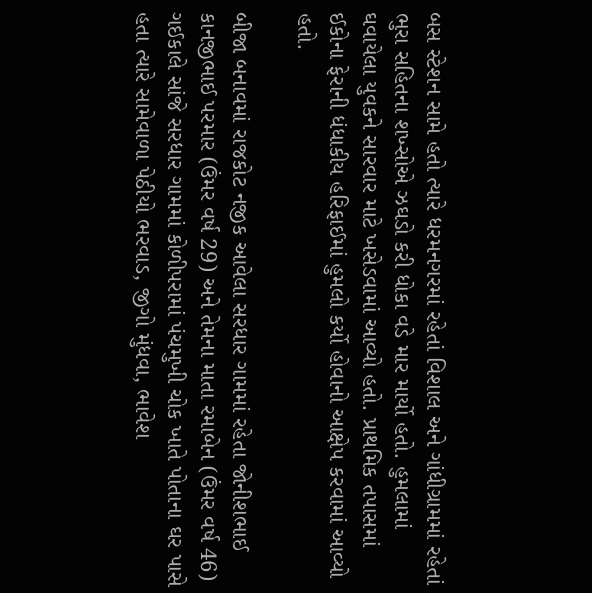બસ સ્ટેશન સામે હતો ત્યારે ધરમનગરમાં રહેતાં વિશાલ અને ગાંધીગ્રામમાં રહેતાં ભુરા સહિતના શખ્સોએ ઝઘડો કરી ધોકા વડે માર માર્યો હતો. હુમલામાં ઘવાયેલા યુવકને સારવાર માટે ખસેડવામાં આવ્યો હતો. પ્રાથમિક તપાસમાં ઈકોના ફેરાની ધંધાકીય હરિફાઈમાં હુમલો કર્યો હોવાનો આક્ષેપ કરવામાં આવ્યો હતો.

બીજા બનાવમાં રાજકોટ નજીક આવેલા સરધાર ગામમાં રહેતા જોનીશભાઈ કાનજીભાઈ પરમાર (ઉંમર વર્ષ 29) અને તેમના માતા રમાબેન (ઉંમર વર્ષ 46) ગઈકાલે સાંજે સરધાર ગામમાં કોળીપરામાં પંચમુખી ચોક ખાતે પોતાના ઘર પાસે હતા ત્યારે સામેવાળા પેઠીયો ભરવાડ, જીગો મુંધવા, ભાવેશ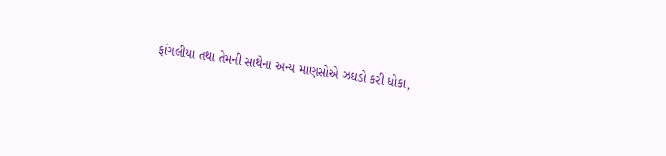ફાંગલીયા તથા તેમની સાથેના અન્ય માણસોએ ઝઘડો કરી ધોકા,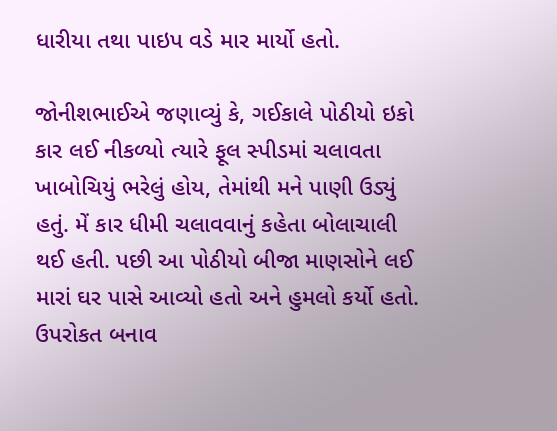ધારીયા તથા પાઇપ વડે માર માર્યો હતો.

જોનીશભાઈએ જણાવ્યું કે, ગઈકાલે પોઠીયો ઇકો કાર લઈ નીકળ્યો ત્યારે ફૂલ સ્પીડમાં ચલાવતા ખાબોચિયું ભરેલું હોય, તેમાંથી મને પાણી ઉડ્યું હતું. મેં કાર ધીમી ચલાવવાનું કહેતા બોલાચાલી થઈ હતી. પછી આ પોઠીયો બીજા માણસોને લઈ મારાં ઘર પાસે આવ્યો હતો અને હુમલો કર્યો હતો. ઉપરોકત બનાવ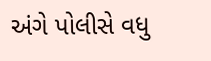અંગે પોલીસે વધુ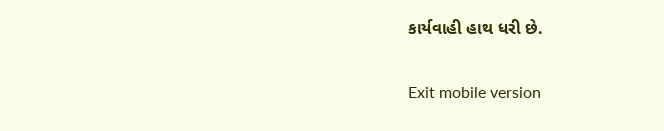કાર્યવાહી હાથ ધરી છે.

Exit mobile version